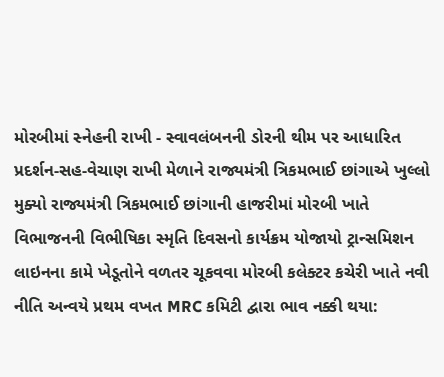મોરબીમાં સ્નેહની રાખી - સ્વાવલંબનની ડોરની થીમ પર આધારિત પ્રદર્શન-સહ-વેચાણ રાખી મેળાને રાજ્યમંત્રી ત્રિકમભાઈ છાંગાએ ખુલ્લો મુક્યો રાજ્યમંત્રી ત્રિકમભાઈ છાંગાની હાજરીમાં મોરબી ખાતે વિભાજનની વિભીષિકા સ્મૃતિ દિવસનો કાર્યક્રમ યોજાયો ટ્રાન્સમિશન લાઇનના કામે ખેડૂતોને વળતર ચૂકવવા મોરબી કલેક્ટર કચેરી ખાતે નવી નીતિ અન્વયે પ્રથમ વખત MRC કમિટી દ્વારા ભાવ નક્કી થયા: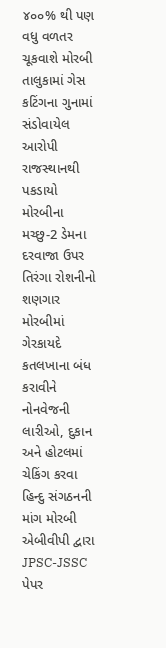૪૦૦% થી પણ વધુ વળતર ચૂકવાશે મોરબી તાલુકામાં ગેસ કટિંગના ગુનામાં સંડોવાયેલ આરોપી રાજસ્થાનથી પકડાયો મોરબીના મચ્છુ-2 ડેમના દરવાજા ઉપર તિરંગા રોશનીનો શણગાર મોરબીમાં ગેરકાયદે કતલખાના બંધ કરાવીને નોનવેજની લારીઓ, દુકાન અને હોટલમાં ચેકિંગ કરવા હિન્દુ સંગઠનની માંગ મોરબી એબીવીપી દ્વારા JPSC-JSSC પેપર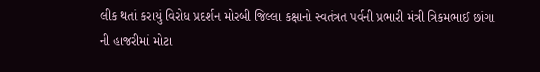લીક થતાં કરાયું વિરોધ પ્રદર્શન મોરબી જિલ્લા કક્ષાનો સ્વતંત્રત પર્વની પ્રભારી મંત્રી ત્રિકમભાઈ છાંગા ની હાજરીમાં મોટા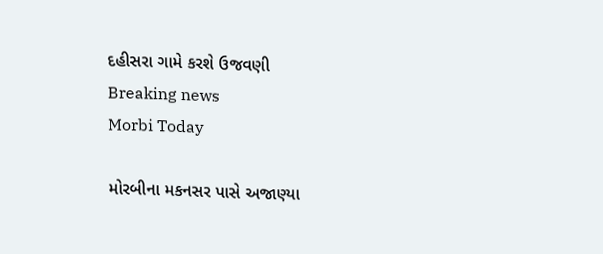દહીસરા ગામે કરશે ઉજવણી
Breaking news
Morbi Today

મોરબીના મકનસર પાસે અજાણ્યા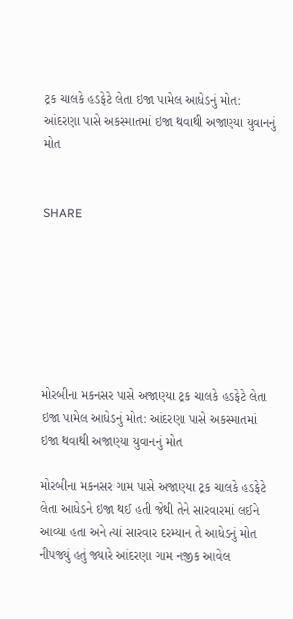ટ્રક ચાલકે હડફેટે લેતા ઇજા પામેલ આધેડનું મોત: આંદરણા પાસે અકસ્માતમાં ઇજા થવાથી અજાણ્યા યુવાનનું મોત


SHARE







મોરબીના મકનસર પાસે અજાણ્યા ટ્રક ચાલકે હડફેટે લેતા ઇજા પામેલ આધેડનું મોત: આંદરણા પાસે અકસ્માતમાં ઇજા થવાથી અજાણ્યા યુવાનનું મોત

મોરબીના મકનસર ગામ પાસે અજાણ્યા ટ્રક ચાલકે હડફેટે લેતા આધેડને ઇજા થઈ હતી જેથી તેને સારવારમાં લઈને આવ્યા હતા અને ત્યાં સારવાર દરમ્યાન તે આધેડનું મોત નીપજ્યું હતું જ્યારે આંદરણા ગામ નજીક આવેલ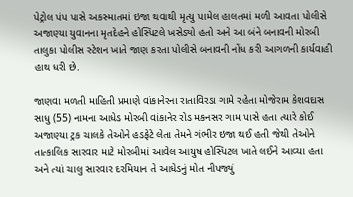પેટ્રોલ પંપ પાસે અકસ્માતમાં ઇજા થવાથી મૃત્યુ પામેલ હાલતમાં મળી આવતા પોલીસે અજાણ્યા યુવાનના મૃતદેહને હોસ્પિટલે ખસેડ્યો હતો અને આ બંને બનાવની મોરબી તાલુકા પોલીસ સ્ટેશન ખાતે જાણ કરતા પોલીસે બનાવની નોંધ કરી આગળની કાર્યવાહી હાથ ધરી છે.

જાણવા મળતી માહિતી પ્રમાણે વાંકાનેરના રાતાવિરડા ગામે રહેતા મોજેરામ કેશવદાસ સાધુ (55) નામના આધેડ મોરબી વાંકાનેર રોડ મકનસર ગામ પાસે હતા ત્યારે કોઈ અજાણ્યા ટ્રક ચાલકે તેઓને હડફેટે લેતા તેમને ગંભીર ઇજા થઈ હતી જેથી તેઓને તાત્કાલિક સારવાર માટે મોરબીમાં આવેલ આયુષ હોસ્પિટલ ખાતે લઈને આવ્યા હતા અને ત્યાં ચાલુ સારવાર દરમિયાન તે આધેડનું મોત નીપજ્યું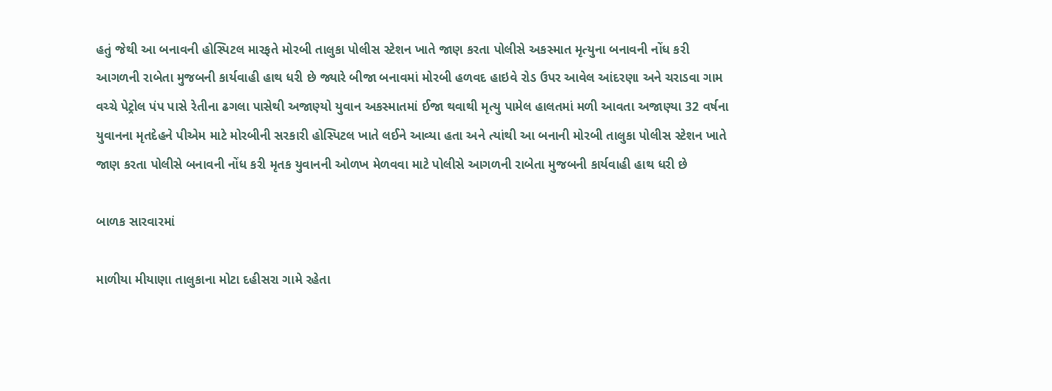હતું જેથી આ બનાવની હોસ્પિટલ મારફતે મોરબી તાલુકા પોલીસ સ્ટેશન ખાતે જાણ કરતા પોલીસે અકસ્માત મૃત્યુના બનાવની નોંધ કરી આગળની રાબેતા મુજબની કાર્યવાહી હાથ ધરી છે જ્યારે બીજા બનાવમાં મોરબી હળવદ હાઇવે રોડ ઉપર આવેલ આંદરણા અને ચરાડવા ગામ વચ્ચે પેટ્રોલ પંપ પાસે રેતીના ઢગલા પાસેથી અજાણ્યો યુવાન અકસ્માતમાં ઈજા થવાથી મૃત્યુ પામેલ હાલતમાં મળી આવતા અજાણ્યા 32 વર્ષના યુવાનના મૃતદેહને પીએમ માટે મોરબીની સરકારી હોસ્પિટલ ખાતે લઈને આવ્યા હતા અને ત્યાંથી આ બનાની મોરબી તાલુકા પોલીસ સ્ટેશન ખાતે જાણ કરતા પોલીસે બનાવની નોંધ કરી મૃતક યુવાનની ઓળખ મેળવવા માટે પોલીસે આગળની રાબેતા મુજબની કાર્યવાહી હાથ ધરી છે

બાળક સારવારમાં

માળીયા મીયાણા તાલુકાના મોટા દહીસરા ગામે રહેતા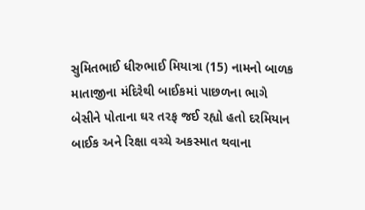સુમિતભાઈ ધીરુભાઈ મિયાત્રા (15) નામનો બાળક માતાજીના મંદિરેથી બાઈકમાં પાછળના ભાગે બેસીને પોતાના ઘર તરફ જઈ રહ્યો હતો દરમિયાન બાઈક અને રિક્ષા વચ્ચે અકસ્માત થવાના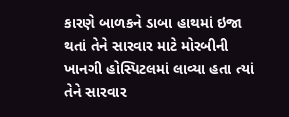કારણે બાળકને ડાબા હાથમાં ઇજા થતાં તેને સારવાર માટે મોરબીની ખાનગી હોસ્પિટલમાં લાવ્યા હતા ત્યાં તેને સારવાર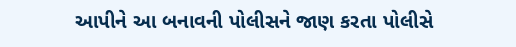આપીને આ બનાવની પોલીસને જાણ કરતા પોલીસે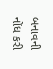બનાવની નોંધ કરી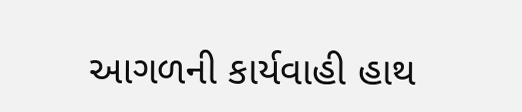આગળની કાર્યવાહી હાથ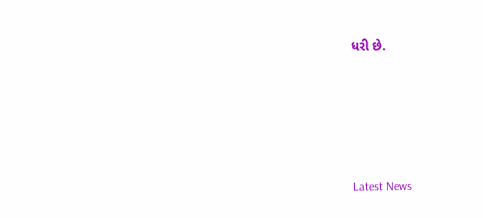ધરી છે.






Latest News